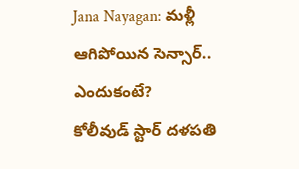Jana Nayagan: మళ్లీ ఆగిపోయిన సెన్సార్.. ఎందుకంటే?
కోలీవుడ్ స్టార్ దళపతి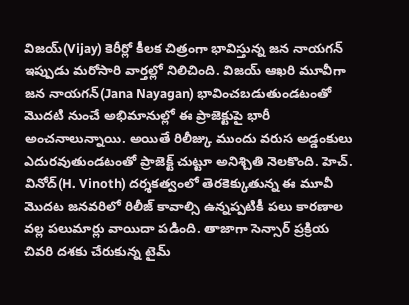విజయ్(Vijay) కెరీర్లో కీలక చిత్రంగా భావిస్తున్న జన నాయగన్ ఇప్పుడు మరోసారి వార్తల్లో నిలిచింది. విజయ్ ఆఖరి మూవీగా జన నాయగన్(Jana Nayagan) భావించబడుతుండటంతో మొదటి నుంచే అభిమానుల్లో ఈ ప్రాజెక్టుపై భారీ అంచనాలున్నాయి. అయితే రిలీజ్కు ముందు వరుస అడ్డంకులు ఎదురవుతుండటంతో ప్రాజెక్ట్ చుట్టూ అనిశ్చితి నెలకొంది. హెచ్. వినోద్(H. Vinoth) దర్శకత్వంలో తెరకెక్కుతున్న ఈ మూవీ మొదట జనవరిలో రిలీజ్ కావాల్సి ఉన్నప్పటికీ పలు కారణాల వల్ల పలుమార్లు వాయిదా పడింది. తాజాగా సెన్సార్ ప్రక్రియ చివరి దశకు చేరుకున్న టైమ్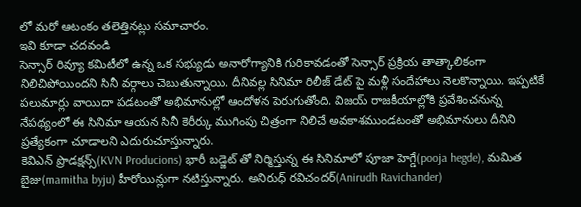లో మరో ఆటంకం తలెత్తినట్లు సమాచారం.
ఇవి కూడా చదవండి
సెన్సార్ రివ్యూ కమిటీలో ఉన్న ఒక సభ్యుడు అనారోగ్యానికి గురికావడంతో సెన్సార్ ప్రక్రియ తాత్కాలికంగా నిలిచిపోయిందని సినీ వర్గాలు చెబుతున్నాయి. దీనివల్ల సినిమా రిలీజ్ డేట్ పై మళ్లీ సందేహాలు నెలకొన్నాయి. ఇప్పటికే పలుమార్లు వాయిదా పడటంతో అభిమానుల్లో ఆందోళన పెరుగుతోంది. విజయ్ రాజకీయాల్లోకి ప్రవేశించనున్న నేపథ్యంలో ఈ సినిమా ఆయన సినీ కెరీర్కు ముగింపు చిత్రంగా నిలిచే అవకాశముండటంతో అభిమానులు దీనిని ప్రత్యేకంగా చూడాలని ఎదురుచూస్తున్నారు.
కెవిఎన్ ప్రొడక్షన్స్(KVN Producions) భారీ బడ్జెట్ తో నిర్మిస్తున్న ఈ సినిమాలో పూజా హెగ్డే(pooja hegde), మమిత బైజు(mamitha byju) హీరోయిన్లుగా నటిస్తున్నారు. అనిరుధ్ రవిచందర్(Anirudh Ravichander)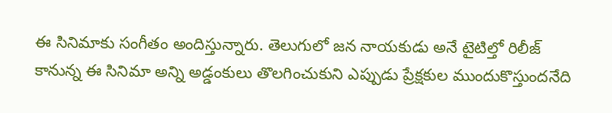ఈ సినిమాకు సంగీతం అందిస్తున్నారు. తెలుగులో జన నాయకుడు అనే టైటిల్తో రిలీజ్ కానున్న ఈ సినిమా అన్ని అడ్డంకులు తొలగించుకుని ఎప్పుడు ప్రేక్షకుల ముందుకొస్తుందనేది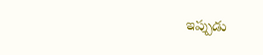ఇప్పుడు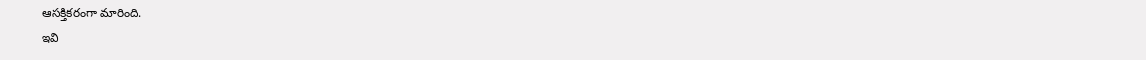ఆసక్తికరంగా మారింది.
ఇవి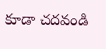కూడా చదవండి